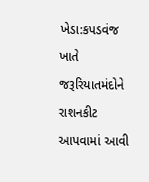ખેડા:કપડવંજ ખાતે જરૂરિયાતમંદોને રાશનકીટ આપવામાં આવી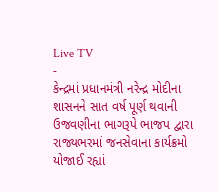Live TV
-
કેન્દ્રમાં પ્રધાનમંત્રી નરેન્દ્ર મોદીના શાસનને સાત વર્ષ પૂર્ણ થવાની ઉજવણીના ભાગરૂપે ભાજપ દ્વારા રાજ્યભરમાં જનસેવાના કાર્યક્રમો યોજાઈ રહ્યાં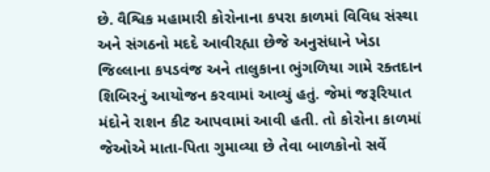છે. વૈશ્વિક મહામારી કોરોનાના કપરા કાળમાં વિવિધ સંસ્થા અને સંગઠનો મદદે આવીરહ્યા છેજે અનુસંધાને ખેડા જિલ્લાના કપડવંજ અને તાલુકાના ભુંગળિયા ગામે રક્તદાન શિબિરનું આયોજન કરવામાં આવ્યું હતું. જેમાં જરૂરિયાત મંદોને રાશન કીટ આપવામાં આવી હતી. તો કોરોના કાળમાં જેઓએ માતા-પિતા ગુમાવ્યા છે તેવા બાળકોનો સર્વે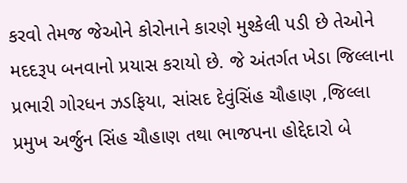કરવો તેમજ જેઓને કોરોનાને કારણે મુશ્કેલી પડી છે તેઓને મદદરૂપ બનવાનો પ્રયાસ કરાયો છે. જે અંતર્ગત ખેડા જિલ્લાના પ્રભારી ગોરધન ઝડફિયા, સાંસદ દેવુંસિંહ ચૌહાણ ,જિલ્લા પ્રમુખ અર્જુન સિંહ ચૌહાણ તથા ભાજપના હોદ્દેદારો બે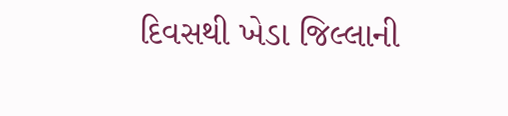દિવસથી ખેડા જિલ્લાની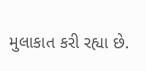મુલાકાત કરી રહ્યા છે.